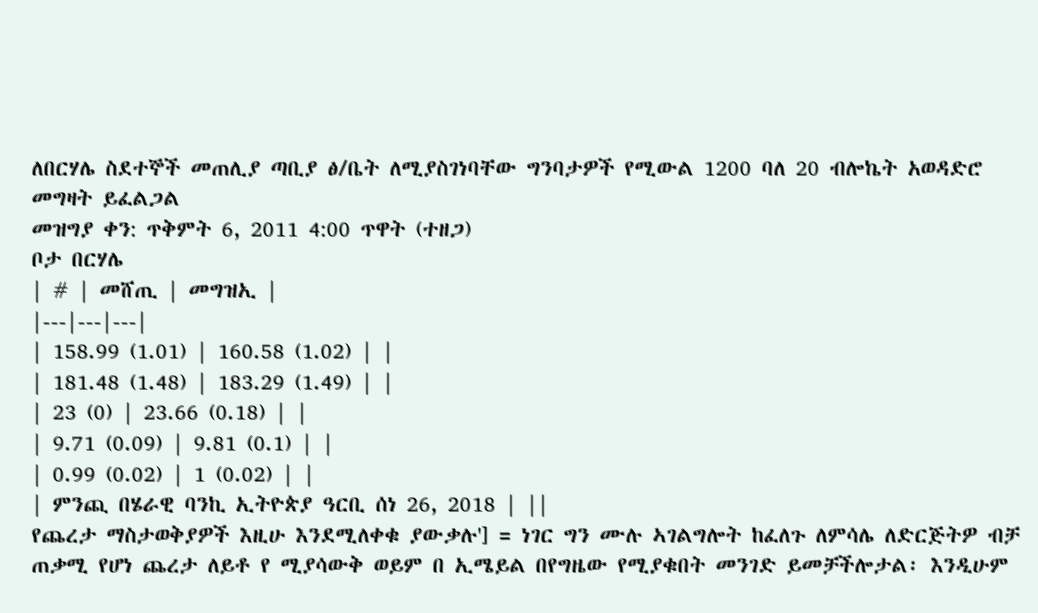ለበርሃሌ ስደተኞች መጠሊያ ጣቢያ ፅ/ቤት ለሚያስገነባቸው ግንባታዎች የሚውል 1200 ባለ 20 ብሎኬት አወዳድሮ መግዛት ይፈልጋል
መዝግያ ቀን: ጥቅምት 6, 2011 4:00 ጥዋት (ተዘጋ)
ቦታ በርሃሌ
| # | መሸጢ | መግዝኢ |
|---|---|---|
| 158.99 (1.01) | 160.58 (1.02) | |
| 181.48 (1.48) | 183.29 (1.49) | |
| 23 (0) | 23.66 (0.18) | |
| 9.71 (0.09) | 9.81 (0.1) | |
| 0.99 (0.02) | 1 (0.02) | |
| ምንጪ በሄራዊ ባንኪ ኢትዮጵያ ዓርቢ ሰነ 26, 2018 | ||
የጨረታ ማስታወቅያዎች እዚሁ እንደሚለቀቁ ያውቃሉ'] = ነገር ግን ሙሉ ኣገልግሎት ከፈለጉ ለምሳሌ ለድርጅትዎ ብቻ ጠቃሚ የሆነ ጨረታ ለይቶ የ ሚያሳውቅ ወይም በ ኢሜይል በየግዜው የሚያቁበት መንገድ ይመቻችሎታል፡ እንዲሁም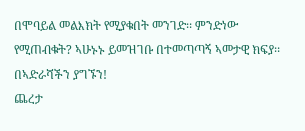በሞባይል መልእክት የሚያቁበት መንገድ፡፡ ምንድነው የሚጠብቁት? ኣሁኑኑ ይመዝገቡ በተመጣጣኝ ኣመታዊ ክፍያ፡፡ በኣድራሻችን ያግኙን!
ጨረታ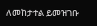ለመከታተል ይመዝገቡ